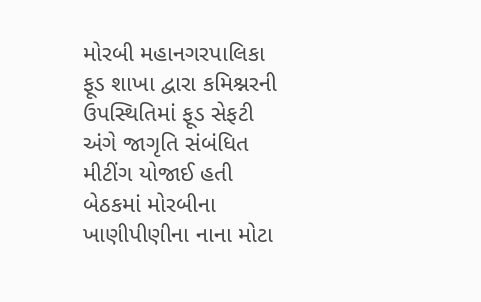મોરબી મહાનગરપાલિકા ફૂડ શાખા દ્વારા કમિશ્નરની ઉપસ્થિતિમાં ફૂડ સેફટી અંગે જાગૃતિ સંબંધિત મીટીંગ યોજાઈ હતી બેઠકમાં મોરબીના ખાણીપીણીના નાના મોટા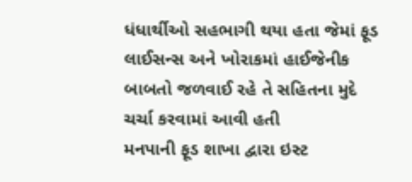ધંધાર્થીઓ સહભાગી થયા હતા જેમાં ફૂડ લાઈસન્સ અને ખોરાકમાં હાઈજેનીક બાબતો જળવાઈ રહે તે સહિતના મુદે ચર્ચા કરવામાં આવી હતી
મનપાની ફૂડ શાખા દ્વારા ઇસ્ટ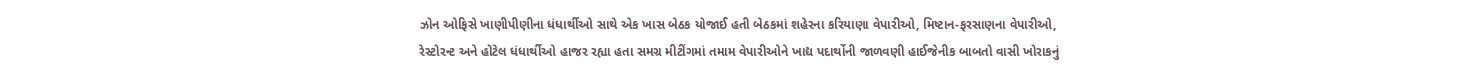ઝોન ઓફિસે ખાણીપીણીના ધંધાર્થીઓ સાથે એક ખાસ બેઠક યોજાઈ હતી બેઠકમાં શહેરના કરિયાણા વેપારીઓ, મિષ્ટાન-ફરસાણના વેપારીઓ, રેસ્ટોરન્ટ અને હોટેલ ધંધાર્થીઓ હાજર રહ્યા હતા સમગ્ર મીટીંગમાં તમામ વેપારીઓને ખાદ્ય પદાર્થોની જાળવણી હાઈજેનીક બાબતો વાસી ખોરાકનું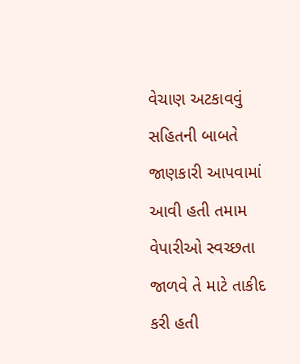વેચાણ અટકાવવું સહિતની બાબતે જાણકારી આપવામાં આવી હતી તમામ વેપારીઓ સ્વચ્છતા જાળવે તે માટે તાકીદ કરી હતી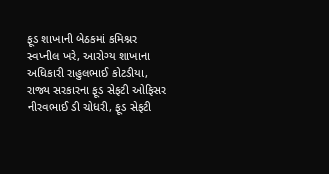ફૂડ શાખાની બેઠકમાં કમિશ્નર સ્વપ્નીલ ખરે, આરોગ્ય શાખાના અધિકારી રાહુલભાઈ કોટડીયા, રાજ્ય સરકારના ફૂડ સેફટી ઓફિસર નીરવભાઈ ડી ચોધરી, ફૂડ સેફટી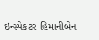ઇન્સ્પેકટર હિમાનીબેન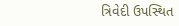ત્રિવેદી ઉપસ્થિત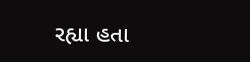રહ્યા હતા